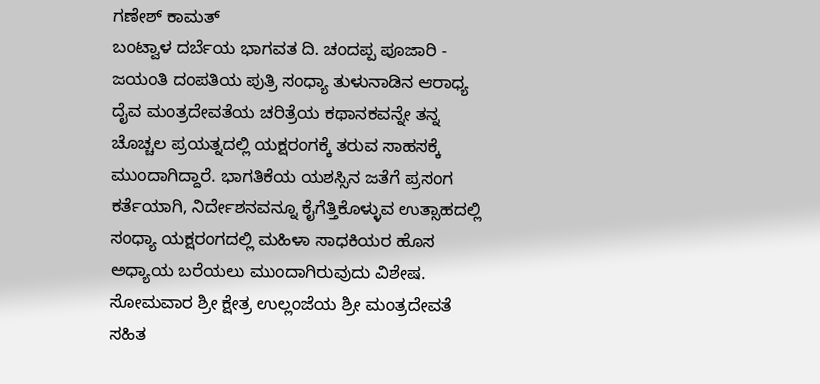ಗಣೇಶ್ ಕಾಮತ್
ಬಂಟ್ವಾಳ ದರ್ಬೆಯ ಭಾಗವತ ದಿ. ಚಂದಪ್ಪ ಪೂಜಾರಿ - ಜಯಂತಿ ದಂಪತಿಯ ಪುತ್ರಿ ಸಂಧ್ಯಾ ತುಳುನಾಡಿನ ಆರಾಧ್ಯ ದೈವ ಮಂತ್ರದೇವತೆಯ ಚರಿತ್ರೆಯ ಕಥಾನಕವನ್ನೇ ತನ್ನ ಚೊಚ್ಚಲ ಪ್ರಯತ್ನದಲ್ಲಿ ಯಕ್ಷರಂಗಕ್ಕೆ ತರುವ ಸಾಹಸಕ್ಕೆ ಮುಂದಾಗಿದ್ದಾರೆ. ಭಾಗತಿಕೆಯ ಯಶಸ್ಸಿನ ಜತೆಗೆ ಪ್ರಸಂಗ ಕರ್ತೆಯಾಗಿ, ನಿರ್ದೇಶನವನ್ನೂ ಕೈಗೆತ್ತಿಕೊಳ್ಳುವ ಉತ್ಸಾಹದಲ್ಲಿ ಸಂಧ್ಯಾ ಯಕ್ಷರಂಗದಲ್ಲಿ ಮಹಿಳಾ ಸಾಧಕಿಯರ ಹೊಸ ಅಧ್ಯಾಯ ಬರೆಯಲು ಮುಂದಾಗಿರುವುದು ವಿಶೇಷ.
ಸೋಮವಾರ ಶ್ರೀ ಕ್ಷೇತ್ರ ಉಲ್ಲಂಜೆಯ ಶ್ರೀ ಮಂತ್ರದೇವತೆ ಸಹಿತ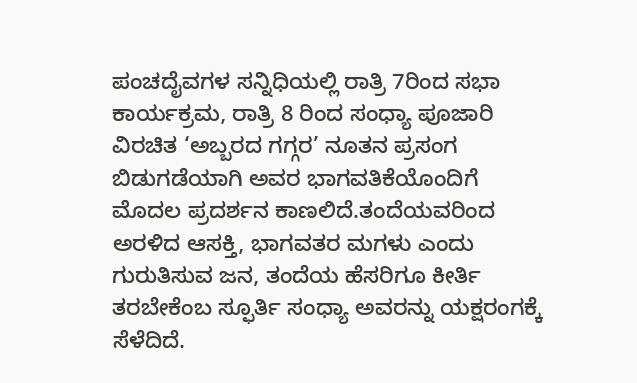ಪಂಚದೈವಗಳ ಸನ್ನಿಧಿಯಲ್ಲಿ ರಾತ್ರಿ 7ರಿಂದ ಸಭಾ ಕಾರ್ಯಕ್ರಮ, ರಾತ್ರಿ 8 ರಿಂದ ಸಂಧ್ಯಾ ಪೂಜಾರಿ ವಿರಚಿತ ‘ಅಬ್ಬರದ ಗಗ್ಗರ’ ನೂತನ ಪ್ರಸಂಗ ಬಿಡುಗಡೆಯಾಗಿ ಅವರ ಭಾಗವತಿಕೆಯೊಂದಿಗೆ ಮೊದಲ ಪ್ರದರ್ಶನ ಕಾಣಲಿದೆ.ತಂದೆಯವರಿಂದ ಅರಳಿದ ಆಸಕ್ತಿ, ಭಾಗವತರ ಮಗಳು ಎಂದು ಗುರುತಿಸುವ ಜನ, ತಂದೆಯ ಹೆಸರಿಗೂ ಕೀರ್ತಿ ತರಬೇಕೆಂಬ ಸ್ಫೂರ್ತಿ ಸಂಧ್ಯಾ ಅವರನ್ನು ಯಕ್ಷರಂಗಕ್ಕೆ ಸೆಳೆದಿದೆ.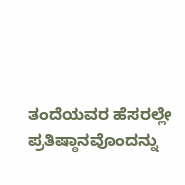ತಂದೆಯವರ ಹೆಸರಲ್ಲೇ ಪ್ರತಿಷ್ಠಾನವೊಂದನ್ನು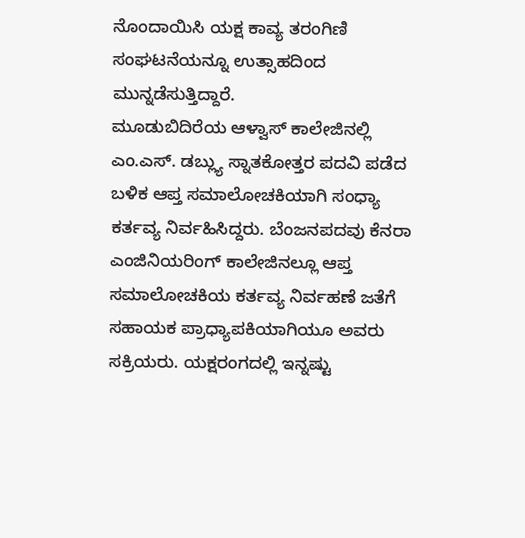ನೊಂದಾಯಿಸಿ ಯಕ್ಷ ಕಾವ್ಯ ತರಂಗಿಣಿ ಸಂಘಟನೆಯನ್ನೂ ಉತ್ಸಾಹದಿಂದ ಮುನ್ನಡೆಸುತ್ತಿದ್ದಾರೆ.
ಮೂಡುಬಿದಿರೆಯ ಆಳ್ವಾಸ್ ಕಾಲೇಜಿನಲ್ಲಿ ಎಂ.ಎಸ್. ಡಬ್ಲ್ಯು ಸ್ನಾತಕೋತ್ತರ ಪದವಿ ಪಡೆದ ಬಳಿಕ ಆಪ್ತ ಸಮಾಲೋಚಕಿಯಾಗಿ ಸಂಧ್ಯಾ ಕರ್ತವ್ಯ ನಿರ್ವಹಿಸಿದ್ದರು. ಬೆಂಜನಪದವು ಕೆನರಾ ಎಂಜಿನಿಯರಿಂಗ್ ಕಾಲೇಜಿನಲ್ಲೂ ಆಪ್ತ ಸಮಾಲೋಚಕಿಯ ಕರ್ತವ್ಯ ನಿರ್ವಹಣೆ ಜತೆಗೆ ಸಹಾಯಕ ಪ್ರಾಧ್ಯಾಪಕಿಯಾಗಿಯೂ ಅವರು ಸಕ್ರಿಯರು. ಯಕ್ಷರಂಗದಲ್ಲಿ ಇನ್ನಷ್ಟು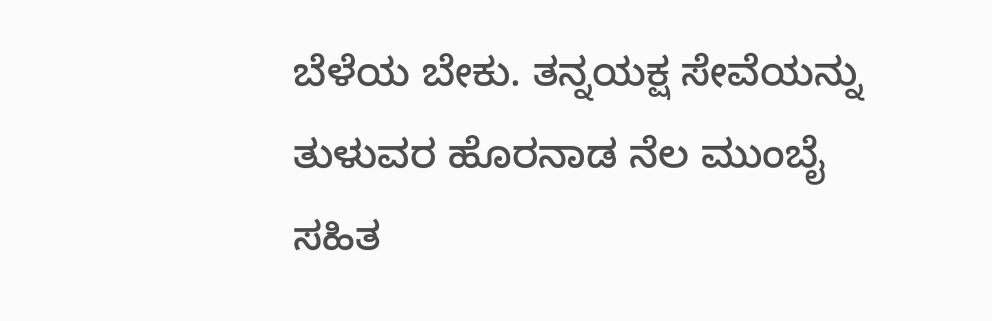ಬೆಳೆಯ ಬೇಕು. ತನ್ನಯಕ್ಷ ಸೇವೆಯನ್ನು ತುಳುವರ ಹೊರನಾಡ ನೆಲ ಮುಂಬೈ ಸಹಿತ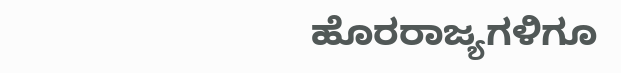ಹೊರರಾಜ್ಯಗಳಿಗೂ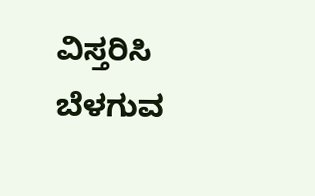ವಿಸ್ತರಿಸಿ ಬೆಳಗುವ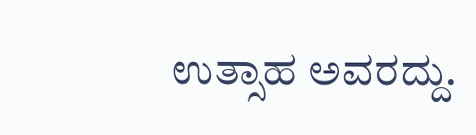ಉತ್ಸಾಹ ಅವರದ್ದು.